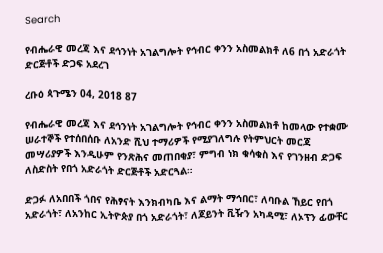Search

የብሔራዊ መረጃ እና ደኅንነት አገልግሎት የኅብር ቀንን አስመልክቶ ለ6 በጎ አድራጎት ድርጅቶች ድጋፍ አደረገ

ረቡዕ ጳጉሜን 04, 2018 87

የብሔራዊ መረጃ እና ደኅንነት አገልግሎት የኅብር ቀንን አስመልክቶ ከመላው የተቋሙ ሠራተኞች የተሰበሰቡ ለአንድ ሺህ ተማሪዎች የሚያገለግሉ የትምህርት መርጃ መሣሪያዎች እንዲሁም የንጽሕና መጠበቂያ፣ ምግብ ነክ ቁሳቁስ እና የገንዘብ ድጋፍ ለስድስት የበጎ አድራጎት ድርጅቶች አድርጓል።

ድጋፉ ለአበበች ጎበና የሕፃናት እንክብካቤ እና ልማት ማኅበር፣ ለባቡል ኸይር የበጎ አድራጎት፣ ለአንከር ኢትዮጵያ በጎ አድራጎት፣ ለጆይንት ቪዥን አካዳሚ፣ ለኦፕን ፊውቸር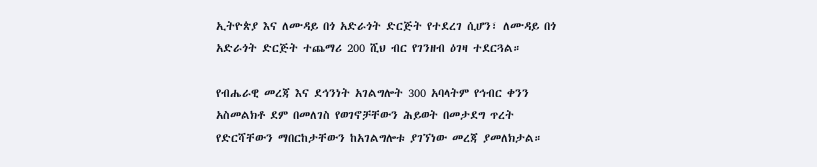ኢትዮጵያ እና ለሙዳይ በጎ አድራጎት ድርጅት የተደረገ ሲሆን፣ ለሙዳይ በጎ አድራጎት ድርጅት ተጨማሪ 200 ሺህ ብር የገንዘብ ዕገዛ ተደርጓል።

የብሔራዊ መረጃ እና ደኅንነት አገልግሎት 300 አባላትም የኅብር ቀንን አስመልክቶ ደም በመለገስ የወገኖቻቸውን ሕይወት በመታደግ ጥረት የድርሻቸውን ማበርከታቸውን ከአገልግሎቱ ያገኘነው መረጃ ያመለክታል።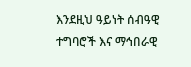እንደዚህ ዓይነት ሰብዓዊ ተግባሮች እና ማኅበራዊ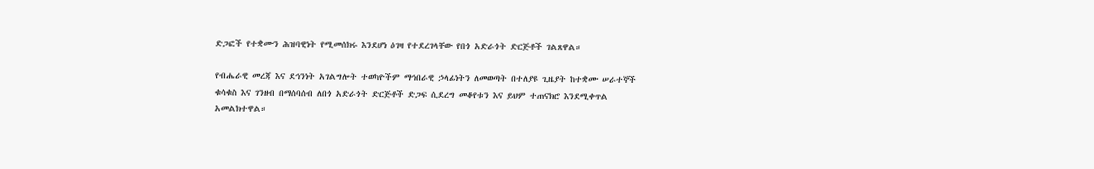ድጋፎች የተቋሙን ሕዝባዊነት የሚመሰክሩ እንደሆነ ዕገዛ የተደረገላቸው የበጎ አድራጎት ድርጅቶች ገልጸዋል።

የብሔራዊ መረጃ እና ደኅንነት አገልግሎት ተወካዮችም ማኅበራዊ ኃላፊነትን ለመወጣት በተለያዩ ጊዜያት ከተቋሙ ሠራተኞች ቁሳቁስ እና ገንዘብ በማሰባሰብ ለበጎ አድራጎት ድርጅቶች ድጋፍ ሲደረግ መቆየቱን እና ይህም ተጠናክሮ እንደሚቀጥል አመልክተዋል።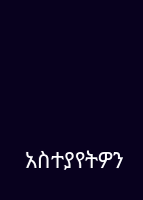አስተያየትዎን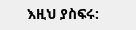እዚህ ያስፍሩ: